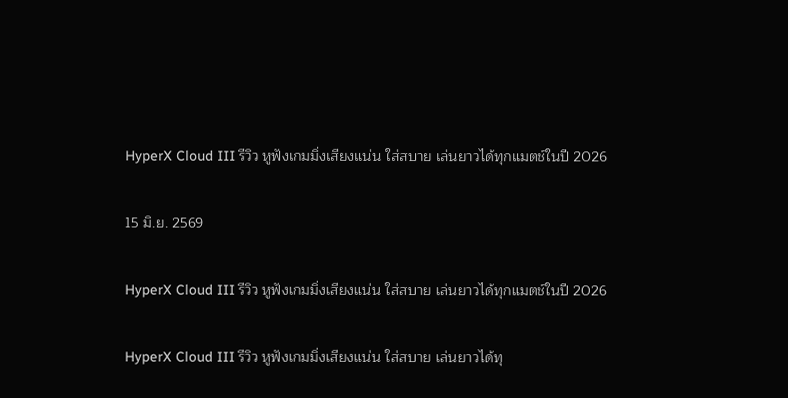HyperX Cloud III รีวิว หูฟังเกมมิ่งเสียงแน่น ใส่สบาย เล่นยาวได้ทุกแมตช์ในปี 2026

15 มิ.ย. 2569

HyperX Cloud III รีวิว หูฟังเกมมิ่งเสียงแน่น ใส่สบาย เล่นยาวได้ทุกแมตช์ในปี 2026

HyperX Cloud III รีวิว หูฟังเกมมิ่งเสียงแน่น ใส่สบาย เล่นยาวได้ทุ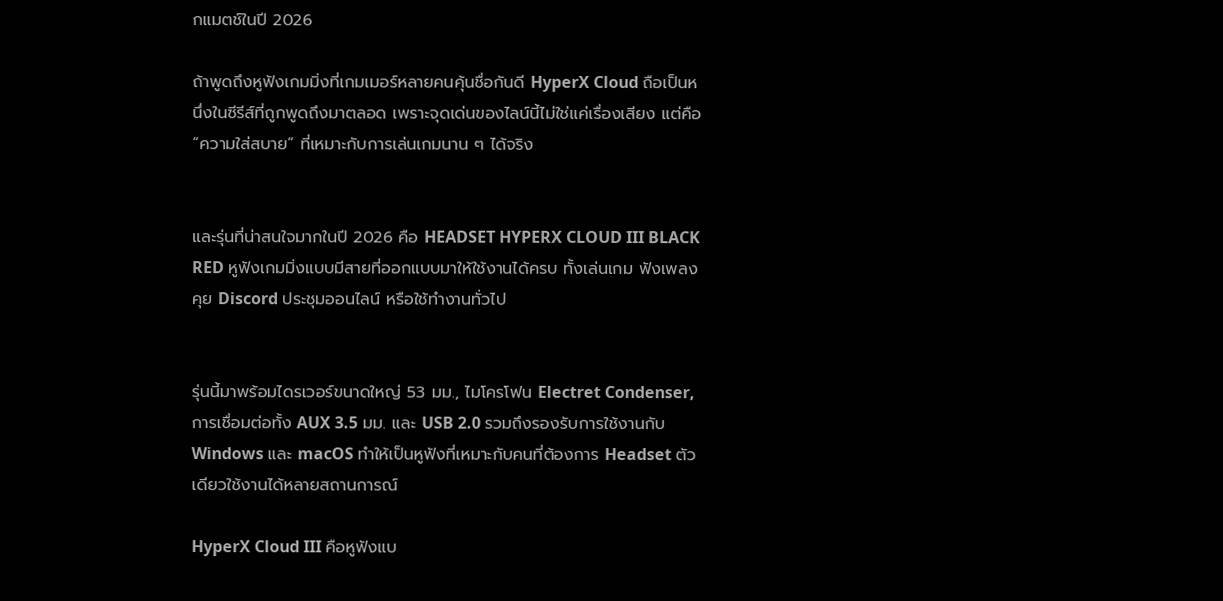กแมตช์ในปี 2026

ถ้าพูดถึงหูฟังเกมมิ่งที่เกมเมอร์หลายคนคุ้นชื่อกันดี HyperX Cloud ถือเป็นหนึ่งในซีรีส์ที่ถูกพูดถึงมาตลอด เพราะจุดเด่นของไลน์นี้ไม่ใช่แค่เรื่องเสียง แต่คือ “ความใส่สบาย” ที่เหมาะกับการเล่นเกมนาน ๆ ได้จริง


และรุ่นที่น่าสนใจมากในปี 2026 คือ HEADSET HYPERX CLOUD III BLACK RED หูฟังเกมมิ่งแบบมีสายที่ออกแบบมาให้ใช้งานได้ครบ ทั้งเล่นเกม ฟังเพลง คุย Discord ประชุมออนไลน์ หรือใช้ทำงานทั่วไป


รุ่นนี้มาพร้อมไดรเวอร์ขนาดใหญ่ 53 มม., ไมโครโฟน Electret Condenser, การเชื่อมต่อทั้ง AUX 3.5 มม. และ USB 2.0 รวมถึงรองรับการใช้งานกับ Windows และ macOS ทำให้เป็นหูฟังที่เหมาะกับคนที่ต้องการ Headset ตัวเดียวใช้งานได้หลายสถานการณ์

HyperX Cloud III คือหูฟังแบ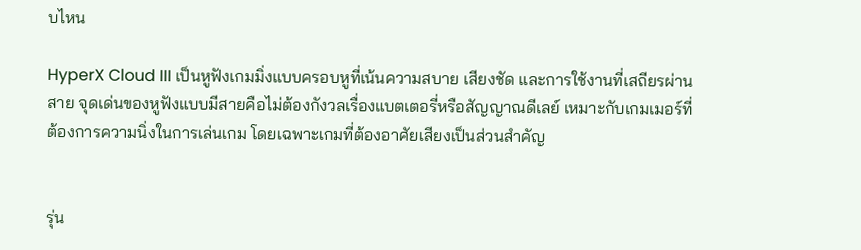บไหน

HyperX Cloud III เป็นหูฟังเกมมิ่งแบบครอบหูที่เน้นความสบาย เสียงชัด และการใช้งานที่เสถียรผ่านสาย จุดเด่นของหูฟังแบบมีสายคือไม่ต้องกังวลเรื่องแบตเตอรี่หรือสัญญาณดีเลย์ เหมาะกับเกมเมอร์ที่ต้องการความนิ่งในการเล่นเกม โดยเฉพาะเกมที่ต้องอาศัยเสียงเป็นส่วนสำคัญ


รุ่น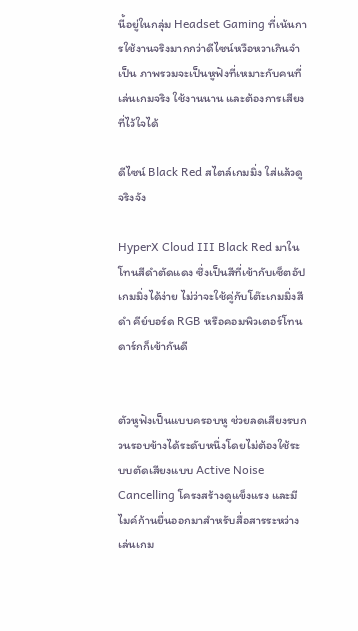นี้อยู่ในกลุ่ม Headset Gaming ที่เน้นการใช้งานจริงมากกว่าดีไซน์หวือหวาเกินจำเป็น ภาพรวมจะเป็นหูฟังที่เหมาะกับคนที่เล่นเกมจริง ใช้งานนาน และต้องการเสียงที่ไว้ใจได้

ดีไซน์ Black Red สไตล์เกมมิ่ง ใส่แล้วดูจริงจัง

HyperX Cloud III Black Red มาในโทนสีดำตัดแดง ซึ่งเป็นสีที่เข้ากับเซ็ตอัปเกมมิ่งได้ง่าย ไม่ว่าจะใช้คู่กับโต๊ะเกมมิ่งสีดำ คีย์บอร์ด RGB หรือคอมพิวเตอร์โทนดาร์กก็เข้ากันดี


ตัวหูฟังเป็นแบบครอบหู ช่วยลดเสียงรบกวนรอบข้างได้ระดับหนึ่งโดยไม่ต้องใช้ระบบตัดเสียงแบบ Active Noise Cancelling โครงสร้างดูแข็งแรง และมีไมค์ก้านยื่นออกมาสำหรับสื่อสารระหว่างเล่นเกม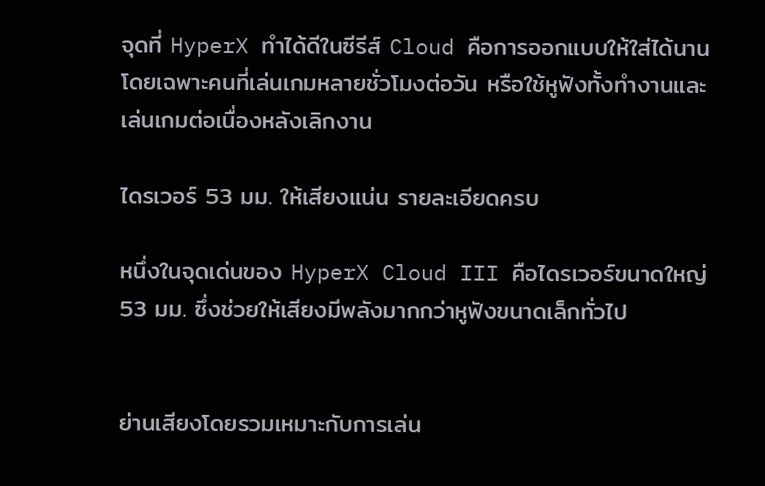จุดที่ HyperX ทำได้ดีในซีรีส์ Cloud คือการออกแบบให้ใส่ได้นาน โดยเฉพาะคนที่เล่นเกมหลายชั่วโมงต่อวัน หรือใช้หูฟังทั้งทำงานและเล่นเกมต่อเนื่องหลังเลิกงาน

ไดรเวอร์ 53 มม. ให้เสียงแน่น รายละเอียดครบ

หนึ่งในจุดเด่นของ HyperX Cloud III คือไดรเวอร์ขนาดใหญ่ 53 มม. ซึ่งช่วยให้เสียงมีพลังมากกว่าหูฟังขนาดเล็กทั่วไป


ย่านเสียงโดยรวมเหมาะกับการเล่น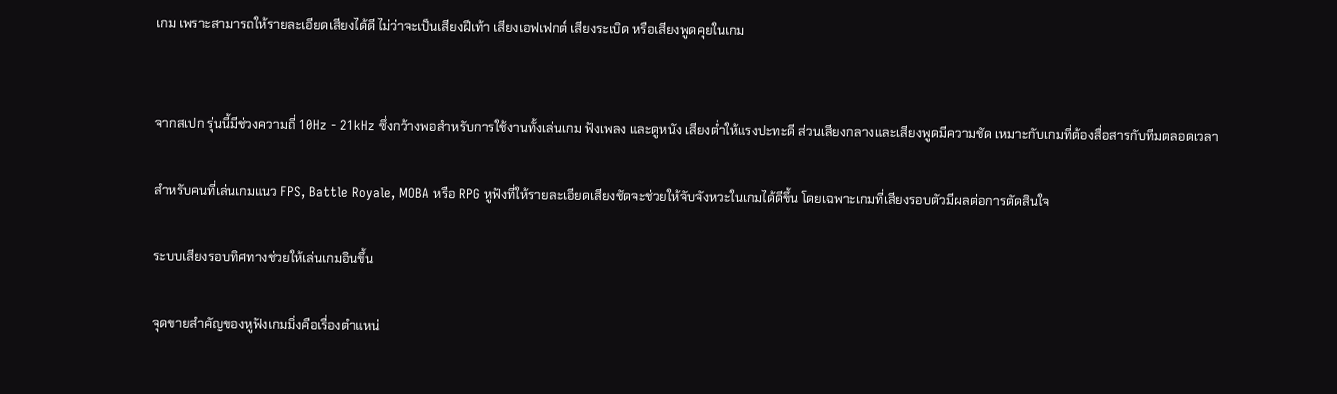เกม เพราะสามารถให้รายละเอียดเสียงได้ดี ไม่ว่าจะเป็นเสียงฝีเท้า เสียงเอฟเฟกต์ เสียงระเบิด หรือเสียงพูดคุยในเกม


จากสเปก รุ่นนี้มีช่วงความถี่ 10Hz - 21kHz ซึ่งกว้างพอสำหรับการใช้งานทั้งเล่นเกม ฟังเพลง และดูหนัง เสียงต่ำให้แรงปะทะดี ส่วนเสียงกลางและเสียงพูดมีความชัด เหมาะกับเกมที่ต้องสื่อสารกับทีมตลอดเวลา

สำหรับคนที่เล่นเกมแนว FPS, Battle Royale, MOBA หรือ RPG หูฟังที่ให้รายละเอียดเสียงชัดจะช่วยให้จับจังหวะในเกมได้ดีขึ้น โดยเฉพาะเกมที่เสียงรอบตัวมีผลต่อการตัดสินใจ

ระบบเสียงรอบทิศทางช่วยให้เล่นเกมอินขึ้น

จุดขายสำคัญของหูฟังเกมมิ่งคือเรื่องตำแหน่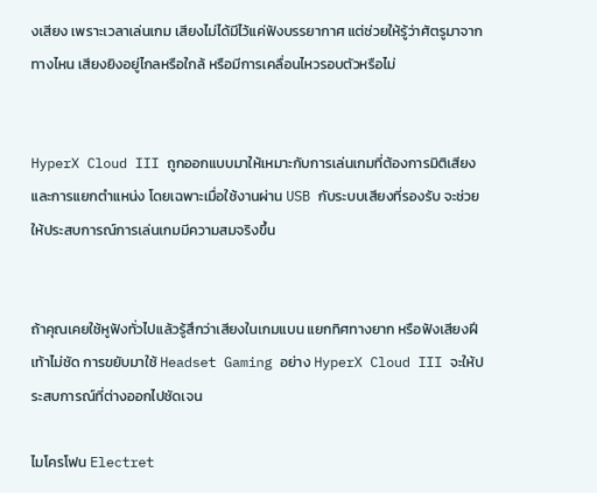งเสียง เพราะเวลาเล่นเกม เสียงไม่ได้มีไว้แค่ฟังบรรยากาศ แต่ช่วยให้รู้ว่าศัตรูมาจากทางไหน เสียงยิงอยู่ไกลหรือใกล้ หรือมีการเคลื่อนไหวรอบตัวหรือไม่


HyperX Cloud III ถูกออกแบบมาให้เหมาะกับการเล่นเกมที่ต้องการมิติเสียงและการแยกตำแหน่ง โดยเฉพาะเมื่อใช้งานผ่าน USB กับระบบเสียงที่รองรับ จะช่วยให้ประสบการณ์การเล่นเกมมีความสมจริงขึ้น


ถ้าคุณเคยใช้หูฟังทั่วไปแล้วรู้สึกว่าเสียงในเกมแบน แยกทิศทางยาก หรือฟังเสียงฝีเท้าไม่ชัด การขยับมาใช้ Headset Gaming อย่าง HyperX Cloud III จะให้ประสบการณ์ที่ต่างออกไปชัดเจน

ไมโครโฟน Electret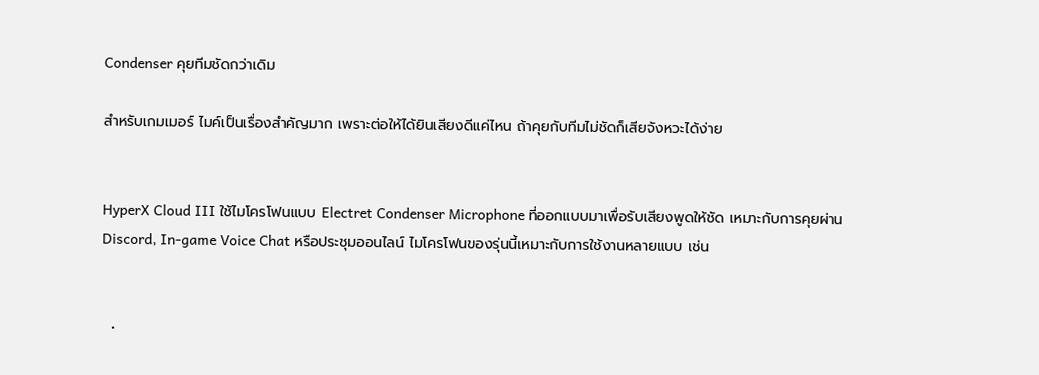Condenser คุยทีมชัดกว่าเดิม

สำหรับเกมเมอร์ ไมค์เป็นเรื่องสำคัญมาก เพราะต่อให้ได้ยินเสียงดีแค่ไหน ถ้าคุยกับทีมไม่ชัดก็เสียจังหวะได้ง่าย


HyperX Cloud III ใช้ไมโครโฟนแบบ Electret Condenser Microphone ที่ออกแบบมาเพื่อรับเสียงพูดให้ชัด เหมาะกับการคุยผ่าน Discord, In-game Voice Chat หรือประชุมออนไลน์ ไมโครโฟนของรุ่นนี้เหมาะกับการใช้งานหลายแบบ เช่น


  •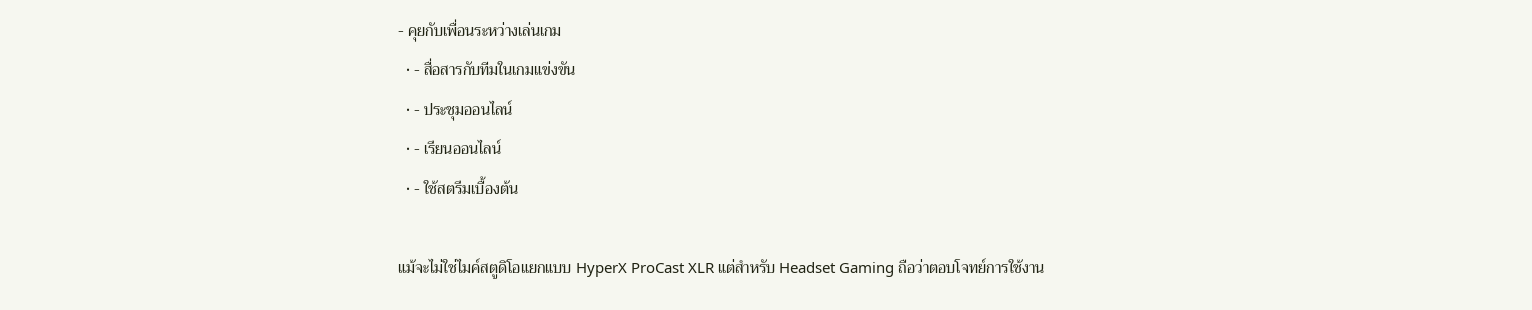- คุยกับเพื่อนระหว่างเล่นเกม
  • - สื่อสารกับทีมในเกมแข่งขัน
  • - ประชุมออนไลน์
  • - เรียนออนไลน์
  • - ใช้สตรีมเบื้องต้น

แม้จะไม่ใช่ไมค์สตูดิโอแยกแบบ HyperX ProCast XLR แต่สำหรับ Headset Gaming ถือว่าตอบโจทย์การใช้งาน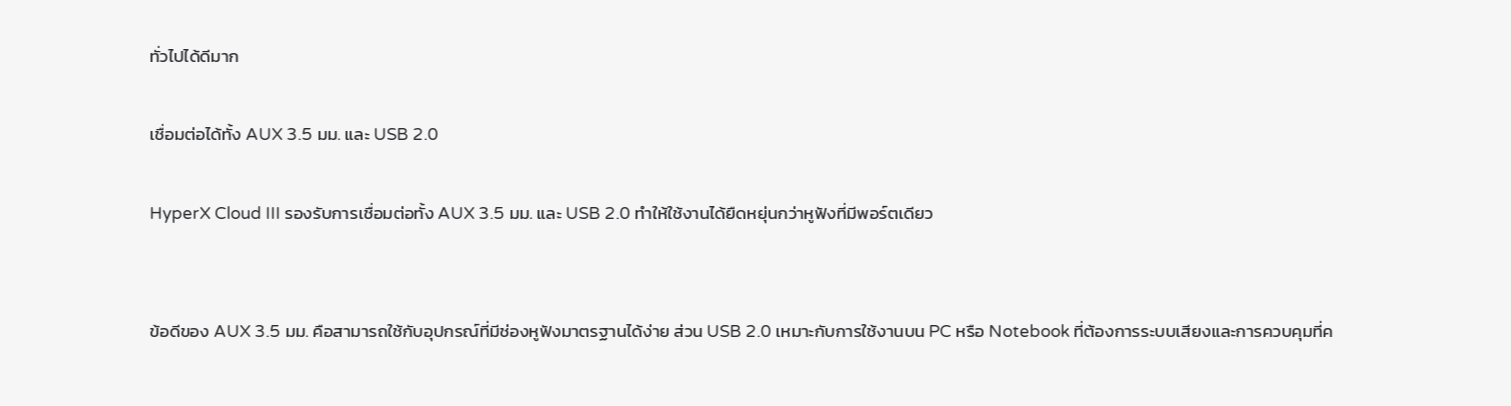ทั่วไปได้ดีมาก

เชื่อมต่อได้ทั้ง AUX 3.5 มม. และ USB 2.0

HyperX Cloud III รองรับการเชื่อมต่อทั้ง AUX 3.5 มม. และ USB 2.0 ทำให้ใช้งานได้ยืดหยุ่นกว่าหูฟังที่มีพอร์ตเดียว


ข้อดีของ AUX 3.5 มม. คือสามารถใช้กับอุปกรณ์ที่มีช่องหูฟังมาตรฐานได้ง่าย ส่วน USB 2.0 เหมาะกับการใช้งานบน PC หรือ Notebook ที่ต้องการระบบเสียงและการควบคุมที่ค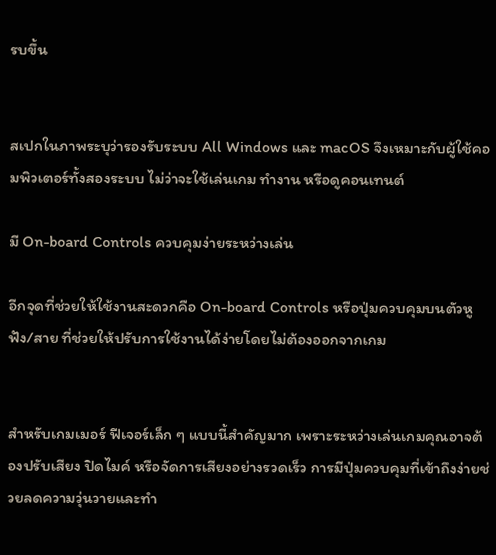รบขึ้น


สเปกในภาพระบุว่ารองรับระบบ All Windows และ macOS จึงเหมาะกับผู้ใช้คอมพิวเตอร์ทั้งสองระบบ ไม่ว่าจะใช้เล่นเกม ทำงาน หรือดูคอนเทนต์

มี On-board Controls ควบคุมง่ายระหว่างเล่น

อีกจุดที่ช่วยให้ใช้งานสะดวกคือ On-board Controls หรือปุ่มควบคุมบนตัวหูฟัง/สาย ที่ช่วยให้ปรับการใช้งานได้ง่ายโดยไม่ต้องออกจากเกม


สำหรับเกมเมอร์ ฟีเจอร์เล็ก ๆ แบบนี้สำคัญมาก เพราะระหว่างเล่นเกมคุณอาจต้องปรับเสียง ปิดไมค์ หรือจัดการเสียงอย่างรวดเร็ว การมีปุ่มควบคุมที่เข้าถึงง่ายช่วยลดความวุ่นวายและทำ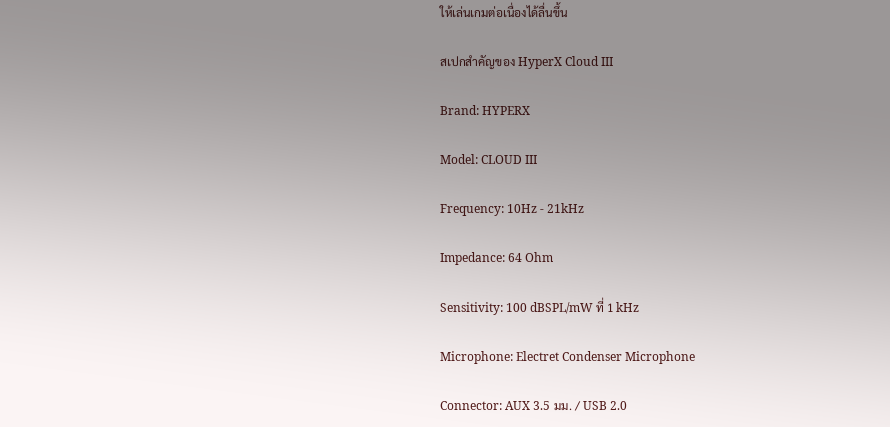ให้เล่นเกมต่อเนื่องได้ลื่นขึ้น

สเปกสำคัญของ HyperX Cloud III

Brand: HYPERX

Model: CLOUD III

Frequency: 10Hz - 21kHz

Impedance: 64 Ohm

Sensitivity: 100 dBSPL/mW ที่ 1 kHz

Microphone: Electret Condenser Microphone

Connector: AUX 3.5 มม. / USB 2.0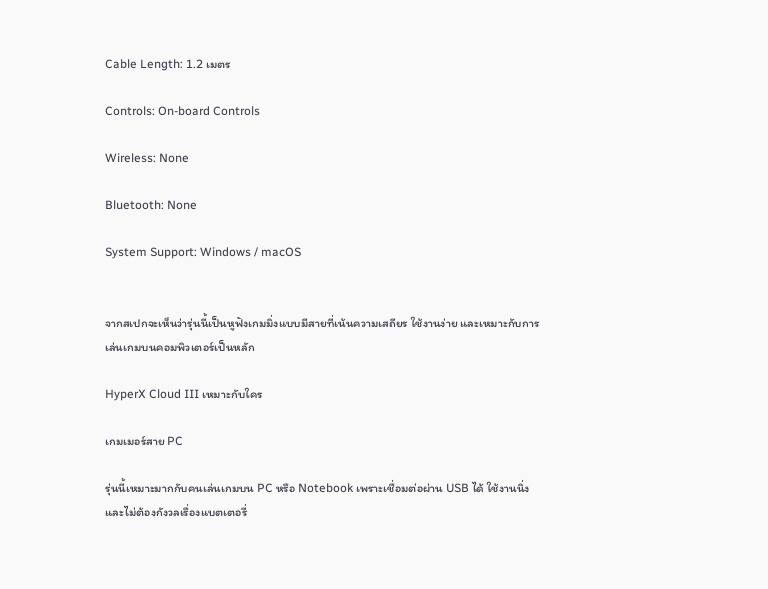Cable Length: 1.2 เมตร

Controls: On-board Controls

Wireless: None

Bluetooth: None

System Support: Windows / macOS


จากสเปกจะเห็นว่ารุ่นนี้เป็นหูฟังเกมมิ่งแบบมีสายที่เน้นความเสถียร ใช้งานง่าย และเหมาะกับการเล่นเกมบนคอมพิวเตอร์เป็นหลัก

HyperX Cloud III เหมาะกับใคร

เกมเมอร์สาย PC

รุ่นนี้เหมาะมากกับคนเล่นเกมบน PC หรือ Notebook เพราะเชื่อมต่อผ่าน USB ได้ ใช้งานนิ่ง และไม่ต้องกังวลเรื่องแบตเตอรี่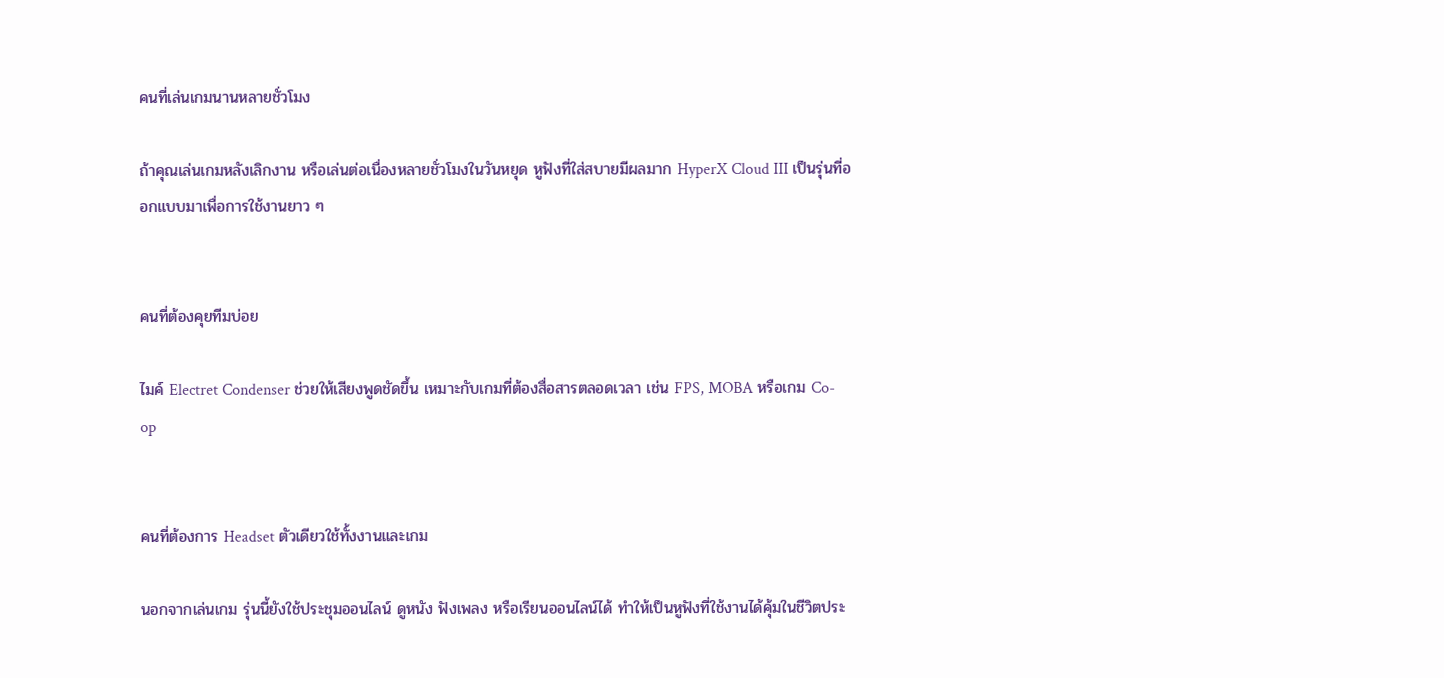คนที่เล่นเกมนานหลายชั่วโมง

ถ้าคุณเล่นเกมหลังเลิกงาน หรือเล่นต่อเนื่องหลายชั่วโมงในวันหยุด หูฟังที่ใส่สบายมีผลมาก HyperX Cloud III เป็นรุ่นที่ออกแบบมาเพื่อการใช้งานยาว ๆ


คนที่ต้องคุยทีมบ่อย

ไมค์ Electret Condenser ช่วยให้เสียงพูดชัดขึ้น เหมาะกับเกมที่ต้องสื่อสารตลอดเวลา เช่น FPS, MOBA หรือเกม Co-op


คนที่ต้องการ Headset ตัวเดียวใช้ทั้งงานและเกม

นอกจากเล่นเกม รุ่นนี้ยังใช้ประชุมออนไลน์ ดูหนัง ฟังเพลง หรือเรียนออนไลน์ได้ ทำให้เป็นหูฟังที่ใช้งานได้คุ้มในชีวิตประ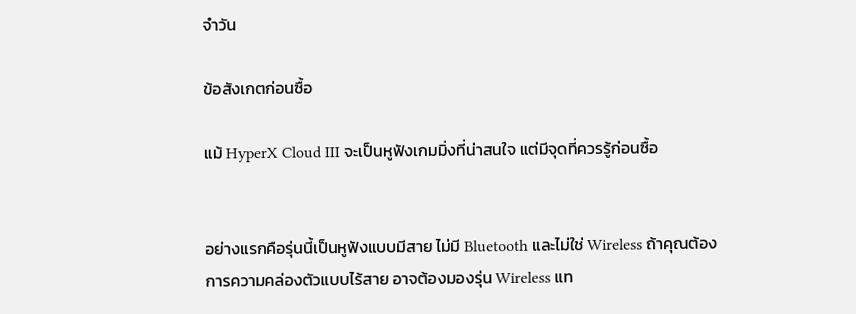จำวัน

ข้อสังเกตก่อนซื้อ

แม้ HyperX Cloud III จะเป็นหูฟังเกมมิ่งที่น่าสนใจ แต่มีจุดที่ควรรู้ก่อนซื้อ


อย่างแรกคือรุ่นนี้เป็นหูฟังแบบมีสาย ไม่มี Bluetooth และไม่ใช่ Wireless ถ้าคุณต้องการความคล่องตัวแบบไร้สาย อาจต้องมองรุ่น Wireless แท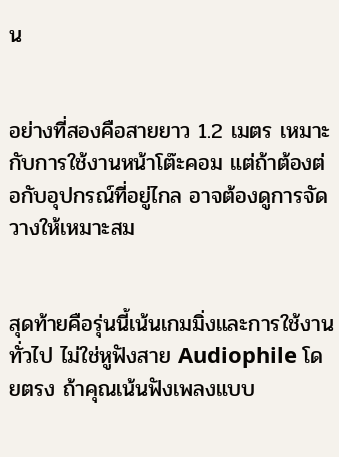น


อย่างที่สองคือสายยาว 1.2 เมตร เหมาะกับการใช้งานหน้าโต๊ะคอม แต่ถ้าต้องต่อกับอุปกรณ์ที่อยู่ไกล อาจต้องดูการจัดวางให้เหมาะสม


สุดท้ายคือรุ่นนี้เน้นเกมมิ่งและการใช้งานทั่วไป ไม่ใช่หูฟังสาย Audiophile โดยตรง ถ้าคุณเน้นฟังเพลงแบบ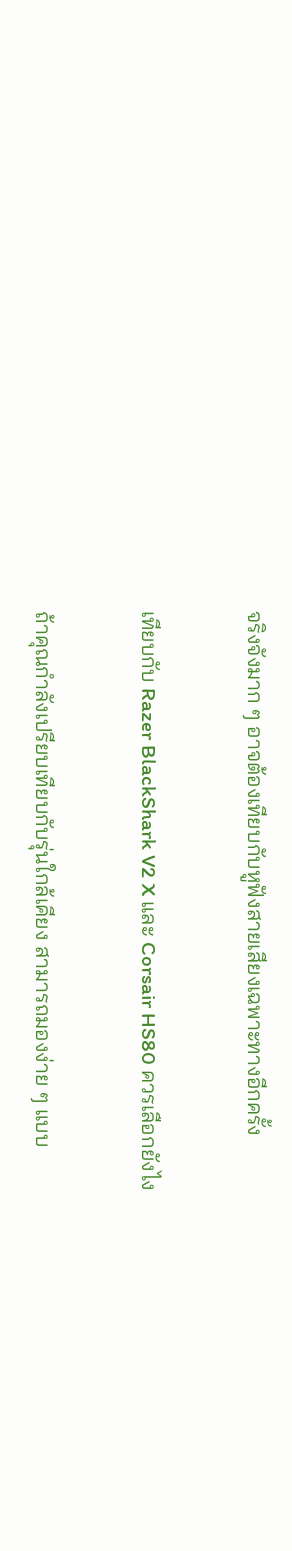จริงจังมาก ๆ อาจต้องเทียบกับหูฟังสายเสียงเฉพาะทางอีกครั้ง

เทียบกับ Razer BlackShark V2 X และ Corsair HS80 ควรเลือกยังไง

ถ้าคุณกำลังเปรียบเทียบกับรุ่นใกล้เคียง สามารถมองง่าย ๆ แบบ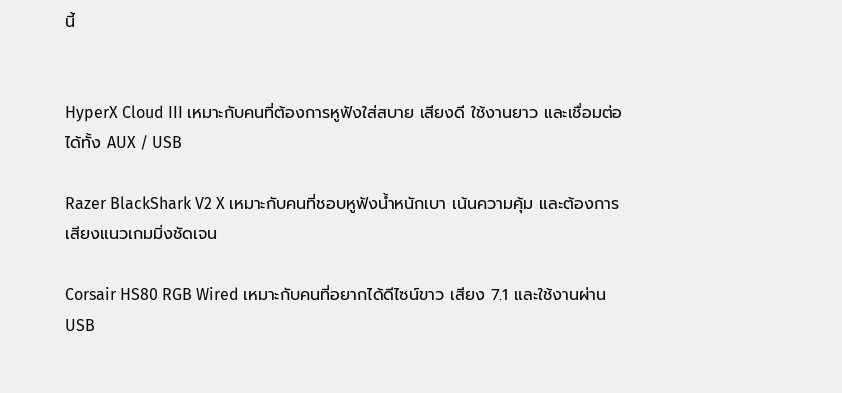นี้


HyperX Cloud III เหมาะกับคนที่ต้องการหูฟังใส่สบาย เสียงดี ใช้งานยาว และเชื่อมต่อได้ทั้ง AUX / USB

Razer BlackShark V2 X เหมาะกับคนที่ชอบหูฟังน้ำหนักเบา เน้นความคุ้ม และต้องการเสียงแนวเกมมิ่งชัดเจน

Corsair HS80 RGB Wired เหมาะกับคนที่อยากได้ดีไซน์ขาว เสียง 7.1 และใช้งานผ่าน USB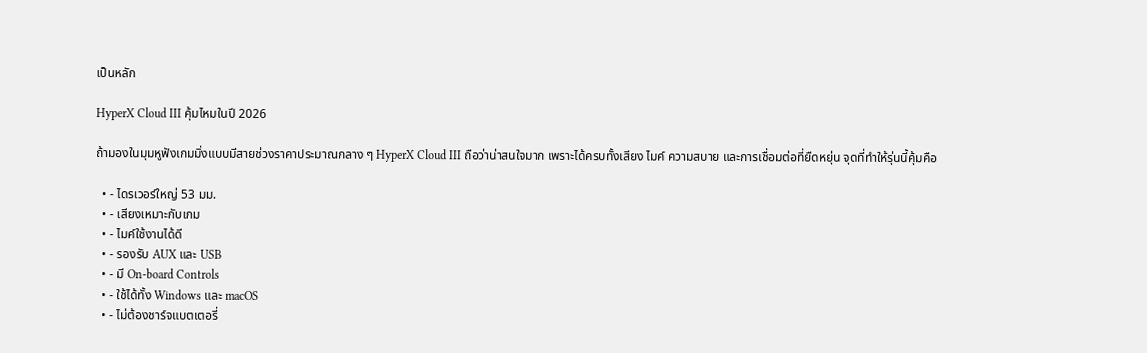เป็นหลัก

HyperX Cloud III คุ้มไหมในปี 2026

ถ้ามองในมุมหูฟังเกมมิ่งแบบมีสายช่วงราคาประมาณกลาง ๆ HyperX Cloud III ถือว่าน่าสนใจมาก เพราะได้ครบทั้งเสียง ไมค์ ความสบาย และการเชื่อมต่อที่ยืดหยุ่น จุดที่ทำให้รุ่นนี้คุ้มคือ

  • - ไดรเวอร์ใหญ่ 53 มม.
  • - เสียงเหมาะกับเกม
  • - ไมค์ใช้งานได้ดี
  • - รองรับ AUX และ USB
  • - มี On-board Controls
  • - ใช้ได้ทั้ง Windows และ macOS
  • - ไม่ต้องชาร์จแบตเตอรี่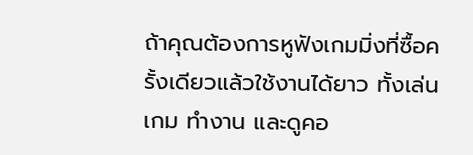ถ้าคุณต้องการหูฟังเกมมิ่งที่ซื้อครั้งเดียวแล้วใช้งานได้ยาว ทั้งเล่นเกม ทำงาน และดูคอ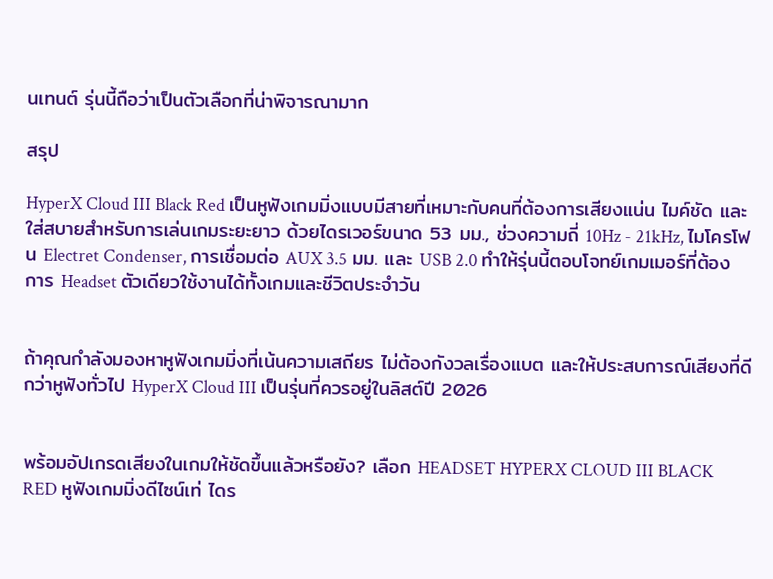นเทนต์ รุ่นนี้ถือว่าเป็นตัวเลือกที่น่าพิจารณามาก

สรุป

HyperX Cloud III Black Red เป็นหูฟังเกมมิ่งแบบมีสายที่เหมาะกับคนที่ต้องการเสียงแน่น ไมค์ชัด และใส่สบายสำหรับการเล่นเกมระยะยาว ด้วยไดรเวอร์ขนาด 53 มม., ช่วงความถี่ 10Hz - 21kHz, ไมโครโฟน Electret Condenser, การเชื่อมต่อ AUX 3.5 มม. และ USB 2.0 ทำให้รุ่นนี้ตอบโจทย์เกมเมอร์ที่ต้องการ Headset ตัวเดียวใช้งานได้ทั้งเกมและชีวิตประจำวัน


ถ้าคุณกำลังมองหาหูฟังเกมมิ่งที่เน้นความเสถียร ไม่ต้องกังวลเรื่องแบต และให้ประสบการณ์เสียงที่ดีกว่าหูฟังทั่วไป HyperX Cloud III เป็นรุ่นที่ควรอยู่ในลิสต์ปี 2026


พร้อมอัปเกรดเสียงในเกมให้ชัดขึ้นแล้วหรือยัง? เลือก HEADSET HYPERX CLOUD III BLACK RED หูฟังเกมมิ่งดีไซน์เท่ ไดร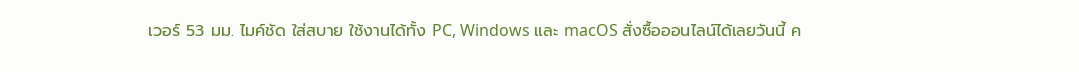เวอร์ 53 มม. ไมค์ชัด ใส่สบาย ใช้งานได้ทั้ง PC, Windows และ macOS สั่งซื้อออนไลน์ได้เลยวันนี้ ค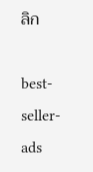ลิก

best-seller-ads